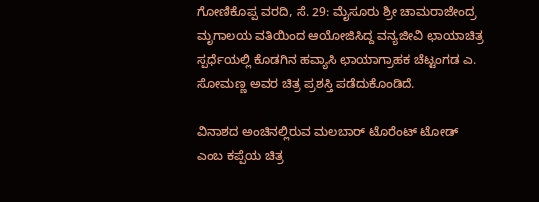ಗೋಣಿಕೊಪ್ಪ ವರದಿ, ಸೆ. 29: ಮೈಸೂರು ಶ್ರೀ ಚಾಮರಾಜೇಂದ್ರ ಮೃಗಾಲಯ ವತಿಯಿಂದ ಆಯೋಜಿಸಿದ್ದ ವನ್ಯಜೀವಿ ಛಾಯಾಚಿತ್ರ ಸ್ಪರ್ಧೆಯಲ್ಲಿ ಕೊಡಗಿನ ಹವ್ಯಾಸಿ ಛಾಯಾಗ್ರಾಹಕ ಚೆಟ್ಟಂಗಡ ಎ. ಸೋಮಣ್ಣ ಅವರ ಚಿತ್ರ ಪ್ರಶಸ್ತಿ ಪಡೆದುಕೊಂಡಿದೆ.

ವಿನಾಶದ ಅಂಚಿನಲ್ಲಿರುವ ಮಲಬಾರ್ ಟೊರೆಂಟ್ ಟೋಡ್ ಎಂಬ ಕಪ್ಪೆಯ ಚಿತ್ರ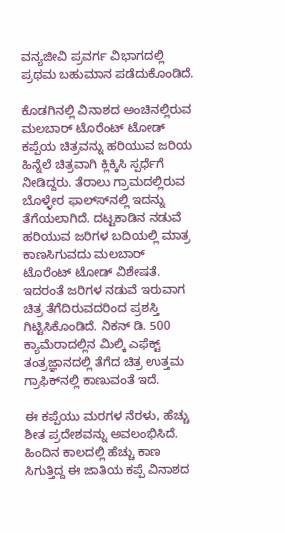ವನ್ಯಜೀವಿ ಪ್ರವರ್ಗ ವಿಭಾಗದಲ್ಲಿ ಪ್ರಥಮ ಬಹುಮಾನ ಪಡೆದುಕೊಂಡಿದೆ.

ಕೊಡಗಿನಲ್ಲಿ ವಿನಾಶದ ಅಂಚಿನಲ್ಲಿರುವ ಮಲಬಾರ್ ಟೊರೆಂಟ್ ಟೋಡ್ ಕಪ್ಪೆಯ ಚಿತ್ರವನ್ನು ಹರಿಯುವ ಜರಿಯ ಹಿನ್ನೆಲೆ ಚಿತ್ರವಾಗಿ ಕ್ಲಿಕ್ಕಿಸಿ ಸ್ಪರ್ಧೆಗೆ ನೀಡಿದ್ದರು. ತೆರಾಲು ಗ್ರಾಮದಲ್ಲಿರುವ ಬೊಳ್ಳೇರ ಫಾಲ್ಸ್‍ನಲ್ಲಿ ಇದನ್ನು ತೆಗೆಯಲಾಗಿದೆ. ದಟ್ಟಕಾಡಿನ ನಡುವೆ ಹರಿಯುವ ಜರಿಗಳ ಬದಿಯಲ್ಲಿ ಮಾತ್ರ ಕಾಣಸಿಗುವದು ಮಲಬಾರ್ ಟೊರೆಂಟ್ ಟೋಡ್ ವಿಶೇಷತೆ. ಇದರಂತೆ ಜರಿಗಳ ನಡುವೆ ಇರುವಾಗ ಚಿತ್ರ ತೆಗೆದಿರುವದರಿಂದ ಪ್ರಶಸ್ತಿ ಗಿಟ್ಟಿಸಿಕೊಂಡಿದೆ. ನಿಕನ್ ಡಿ. 500 ಕ್ಯಾಮೆರಾದಲ್ಲಿನ ಮಿಲ್ಕಿ ಎಫೆಕ್ಟ್ ತಂತ್ರಜ್ಞಾನದಲ್ಲಿ ತೆಗೆದ ಚಿತ್ರ ಉತ್ತಮ ಗ್ರಾಫಿಕ್‍ನಲ್ಲಿ ಕಾಣುವಂತೆ ಇದೆ.

ಈ ಕಪ್ಪೆಯು ಮರಗಳ ನೆರಳು, ಹೆಚ್ಚು ಶೀತ ಪ್ರದೇಶವನ್ನು ಅವಲಂಭಿಸಿದೆ. ಹಿಂದಿನ ಕಾಲದಲ್ಲಿ ಹೆಚ್ಚು ಕಾಣ ಸಿಗುತ್ತಿದ್ದ ಈ ಜಾತಿಯ ಕಪ್ಪೆ ವಿನಾಶದ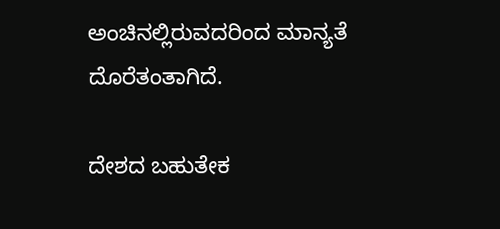ಅಂಚಿನಲ್ಲಿರುವದರಿಂದ ಮಾನ್ಯತೆ ದೊರೆತಂತಾಗಿದೆ.

ದೇಶದ ಬಹುತೇಕ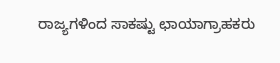ರಾಜ್ಯಗಳಿಂದ ಸಾಕಷ್ಟು ಛಾಯಾಗ್ರಾಹಕರು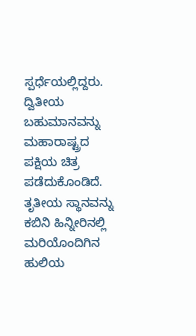ಸ್ಪರ್ಧೆಯಲ್ಲಿದ್ದರು. ದ್ವಿತೀಯ ಬಹುಮಾನವನ್ನು ಮಹಾರಾಷ್ಟ್ರದ ಪಕ್ಷಿಯ ಚಿತ್ರ ಪಡೆದುಕೊಂಡಿದೆ. ತೃತೀಯ ಸ್ಥಾನವನ್ನು ಕಬಿನಿ ಹಿನ್ನೀರಿನಲ್ಲಿ ಮರಿಯೊಂದಿಗಿನ ಹುಲಿಯ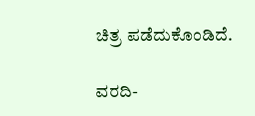ಚಿತ್ರ ಪಡೆದುಕೊಂಡಿದೆ.

ವರದಿ-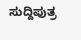ಸುದ್ದಿಪುತ್ರ